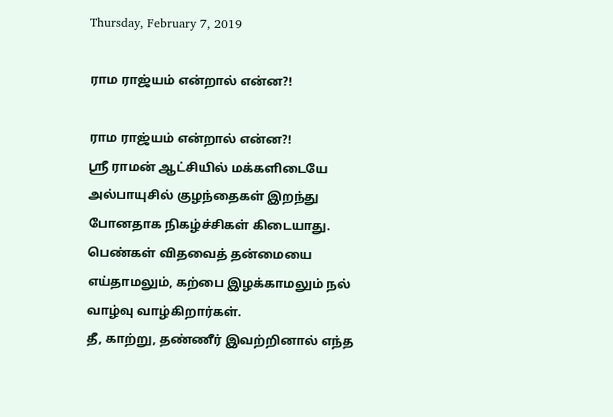Thursday, February 7, 2019

ராம ராஜ்யம் என்றால் என்ன?!

ராம ராஜ்யம் என்றால் என்ன?!
ஸ்ரீ ராமன் ஆட்சியில் மக்களிடையே அல்பாயுசில் குழந்தைகள் இறந்து போனதாக நிகழ்ச்சிகள் கிடையாது.
பெண்கள் விதவைத் தன்மையை எய்தாமலும், கற்பை இழக்காமலும் நல் வாழ்வு வாழ்கிறார்கள்.
தீ, காற்று, தண்ணீர் இவற்றினால் எந்த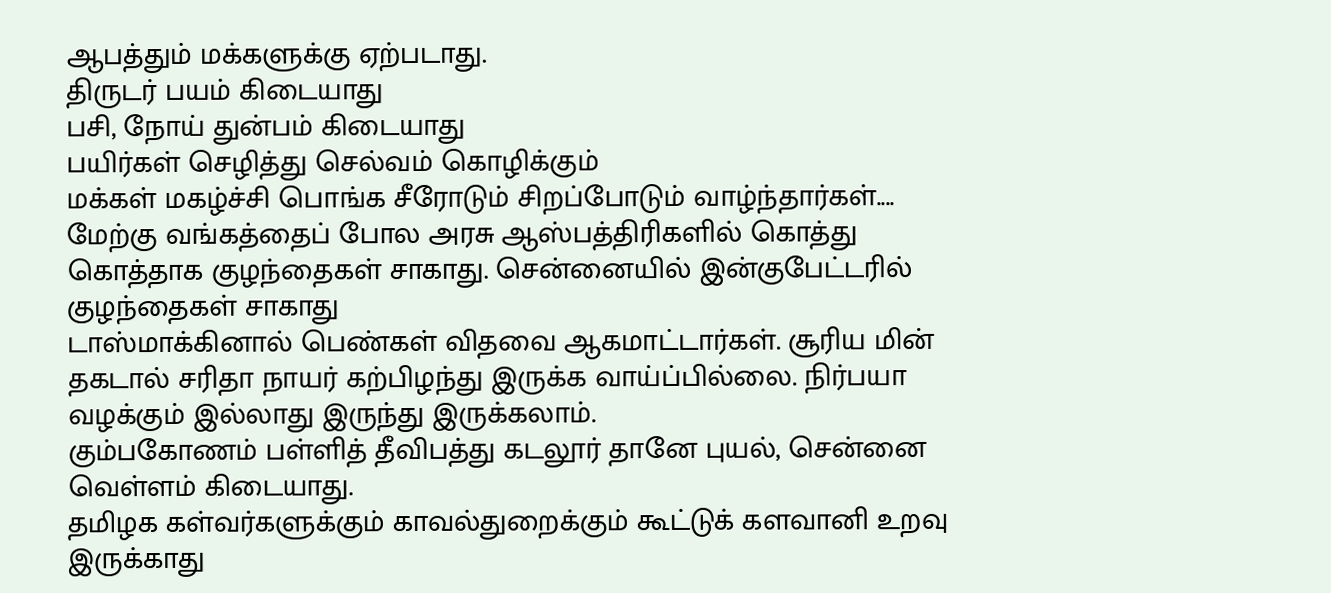ஆபத்தும் மக்களுக்கு ஏற்படாது.
திருடர் பயம் கிடையாது
பசி, நோய் துன்பம் கிடையாது
பயிர்கள் செழித்து செல்வம் கொழிக்கும்
மக்கள் மகழ்ச்சி பொங்க சீரோடும் சிறப்போடும் வாழ்ந்தார்கள்....
மேற்கு வங்கத்தைப் போல அரசு ஆஸ்பத்திரிகளில் கொத்து கொத்தாக குழந்தைகள் சாகாது. சென்னையில் இன்குபேட்டரில் குழந்தைகள் சாகாது
டாஸ்மாக்கினால் பெண்கள் விதவை ஆகமாட்டார்கள். சூரிய மின் தகடால் சரிதா நாயர் கற்பிழந்து இருக்க வாய்ப்பில்லை. நிர்பயா வழக்கும் இல்லாது இருந்து இருக்கலாம்.
கும்பகோணம் பள்ளித் தீவிபத்து கடலூர் தானே புயல், சென்னை வெள்ளம் கிடையாது.
தமிழக கள்வர்களுக்கும் காவல்துறைக்கும் கூட்டுக் களவானி உறவு இருக்காது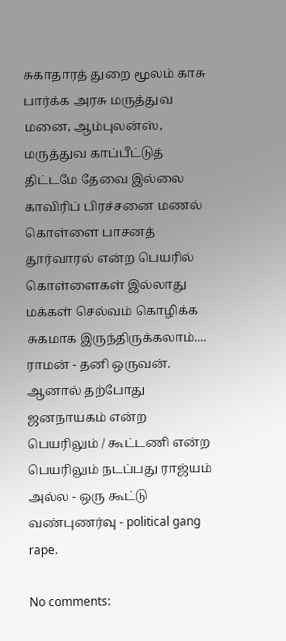சுகாதாரத் துறை மூலம் காசு பார்க்க அரசு மருத்துவ மனை, ஆம்புலன்ஸ், மருத்துவ காப்பீட்டுத் திட்டமே தேவை இல்லை
காவிரிப் பிரச்சனை மணல் கொள்ளை பாசனத் தூர்வாரல் என்ற பெயரில் கொள்ளைகள் இல்லாது மக்கள் செல்வம் கொழிக்க சுகமாக இருந்திருக்கலாம்....
ராமன் - தனி ஒருவன். ஆனால் தற்போது ஜனநாயகம் என்ற பெயரிலும் / கூட்டணி என்ற பெயரிலும் நடப்பது ராஜ்யம் அல்ல - ஒரு கூட்டு வண்புணர்வு - political gang rape.

No comments: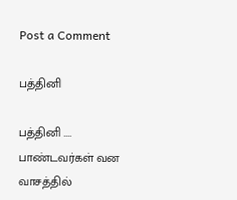Post a Comment

பத்தினி

பத்தினி .... பாண்டவர்கள் வன வாசத்தில்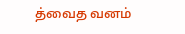த்வைத வனம்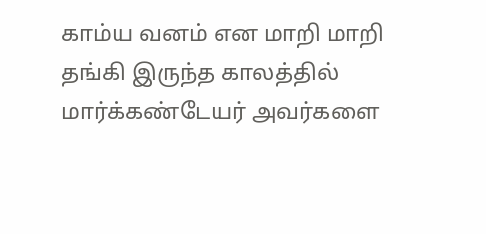காம்ய வனம் என மாறி மாறி தங்கி இருந்த காலத்தில் மார்க்கண்டேயர் அவர்களை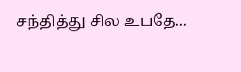சந்தித்து சில உபதே...